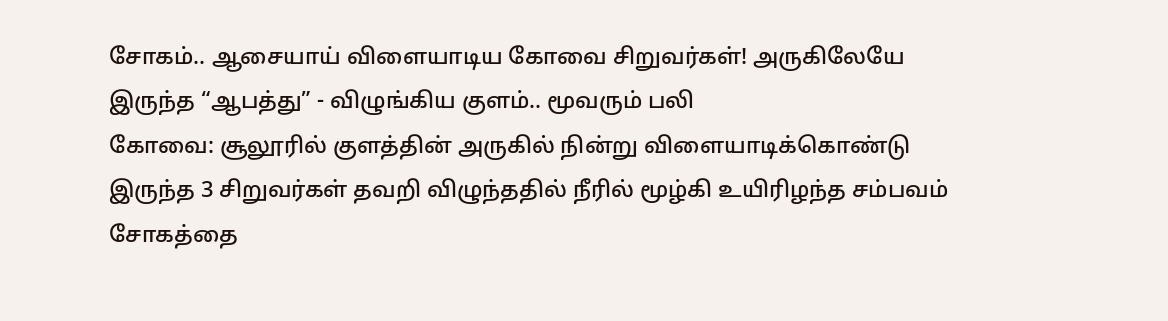சோகம்.. ஆசையாய் விளையாடிய கோவை சிறுவர்கள்! அருகிலேயே இருந்த “ஆபத்து” - விழுங்கிய குளம்.. மூவரும் பலி
கோவை: சூலூரில் குளத்தின் அருகில் நின்று விளையாடிக்கொண்டு இருந்த 3 சிறுவர்கள் தவறி விழுந்ததில் நீரில் மூழ்கி உயிரிழந்த சம்பவம் சோகத்தை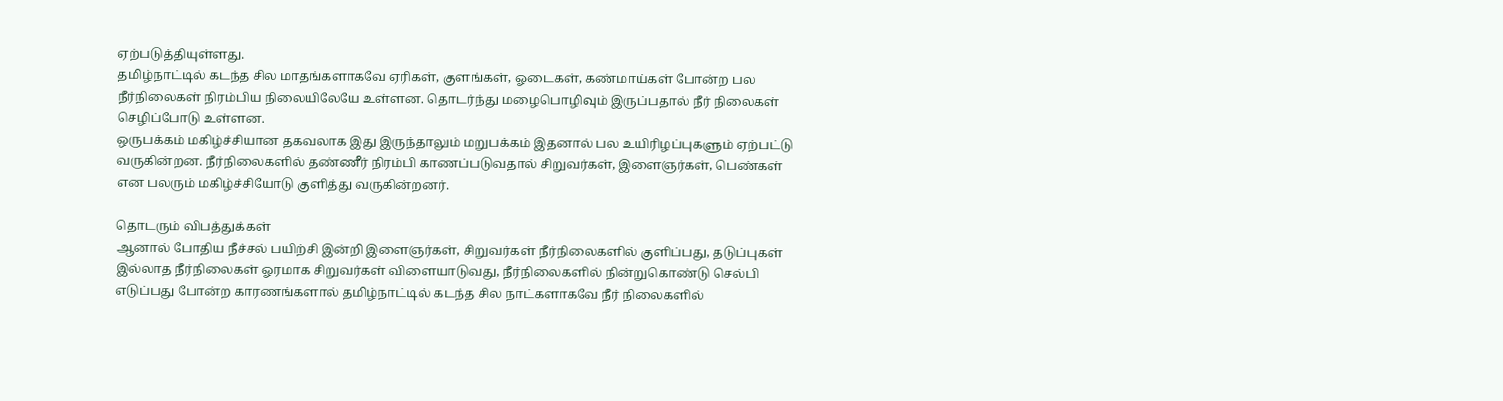ஏற்படுத்தியுள்ளது.
தமிழ்நாட்டில் கடந்த சில மாதங்களாகவே ஏரிகள், குளங்கள், ஓடைகள், கண்மாய்கள் போன்ற பல நீர்நிலைகள் நிரம்பிய நிலையிலேயே உள்ளன. தொடர்ந்து மழைபொழிவும் இருப்பதால் நீர் நிலைகள் செழிப்போடு உள்ளன.
ஒருபக்கம் மகிழ்ச்சியான தகவலாக இது இருந்தாலும் மறுபக்கம் இதனால் பல உயிரிழப்புகளும் ஏற்பட்டு வருகின்றன. நீர்நிலைகளில் தண்ணீர் நிரம்பி காணப்படுவதால் சிறுவர்கள், இளைஞர்கள், பெண்கள் என பலரும் மகிழ்ச்சியோடு குளித்து வருகின்றனர்.

தொடரும் விபத்துக்கள்
ஆனால் போதிய நீச்சல் பயிற்சி இன்றி இளைஞர்கள், சிறுவர்கள் நீர்நிலைகளில் குளிப்பது, தடுப்புகள் இல்லாத நீர்நிலைகள் ஓரமாக சிறுவர்கள் விளையாடுவது, நீர்நிலைகளில் நின்றுகொண்டு செல்பி எடுப்பது போன்ற காரணங்களால் தமிழ்நாட்டில் கடந்த சில நாட்களாகவே நீர் நிலைகளில்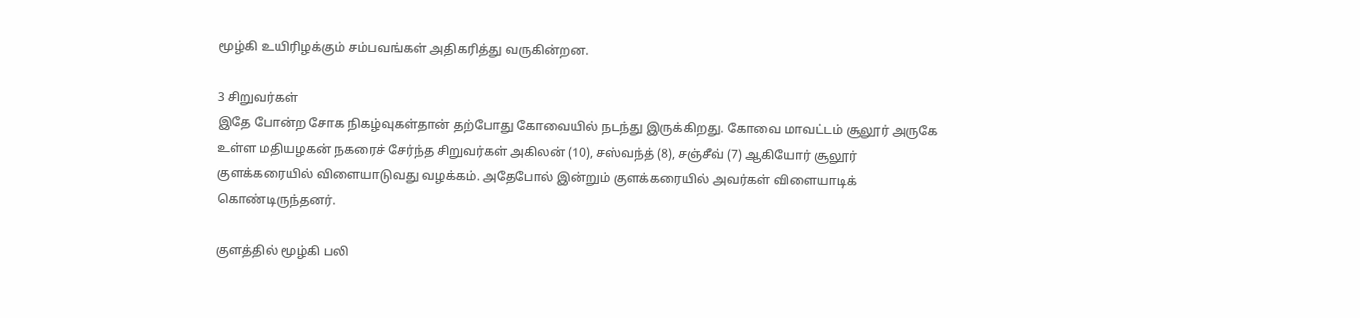மூழ்கி உயிரிழக்கும் சம்பவங்கள் அதிகரித்து வருகின்றன.

3 சிறுவர்கள்
இதே போன்ற சோக நிகழ்வுகள்தான் தற்போது கோவையில் நடந்து இருக்கிறது. கோவை மாவட்டம் சூலூர் அருகே உள்ள மதியழகன் நகரைச் சேர்ந்த சிறுவர்கள் அகிலன் (10), சஸ்வந்த் (8), சஞ்சீவ் (7) ஆகியோர் சூலூர் குளக்கரையில் விளையாடுவது வழக்கம். அதேபோல் இன்றும் குளக்கரையில் அவர்கள் விளையாடிக் கொண்டிருந்தனர்.

குளத்தில் மூழ்கி பலி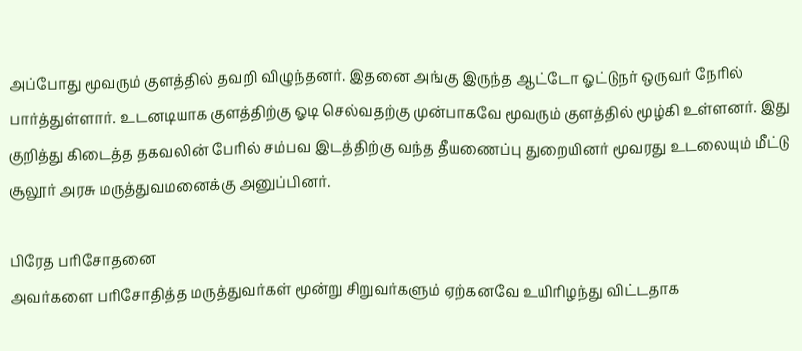அப்போது மூவரும் குளத்தில் தவறி விழுந்தனர். இதனை அங்கு இருந்த ஆட்டோ ஓட்டுநர் ஒருவர் நேரில் பார்த்துள்ளார். உடனடியாக குளத்திற்கு ஓடி செல்வதற்கு முன்பாகவே மூவரும் குளத்தில் மூழ்கி உள்ளனர். இது குறித்து கிடைத்த தகவலின் பேரில் சம்பவ இடத்திற்கு வந்த தீயணைப்பு துறையினர் மூவரது உடலையும் மீட்டு சூலூர் அரசு மருத்துவமனைக்கு அனுப்பினர்.

பிரேத பரிசோதனை
அவர்களை பரிசோதித்த மருத்துவர்கள் மூன்று சிறுவர்களும் ஏற்கனவே உயிரிழந்து விட்டதாக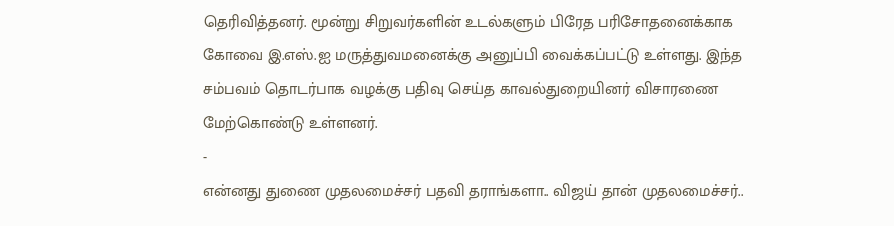தெரிவித்தனர். மூன்று சிறுவர்களின் உடல்களும் பிரேத பரிசோதனைக்காக கோவை இ.எஸ்.ஐ மருத்துவமனைக்கு அனுப்பி வைக்கப்பட்டு உள்ளது. இந்த சம்பவம் தொடர்பாக வழக்கு பதிவு செய்த காவல்துறையினர் விசாரணை மேற்கொண்டு உள்ளனர்.
-
என்னது துணை முதலமைச்சர் பதவி தராங்களா.. விஜய் தான் முதலமைச்சர்..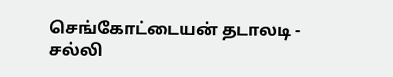செங்கோட்டையன் தடாலடி -
சல்லி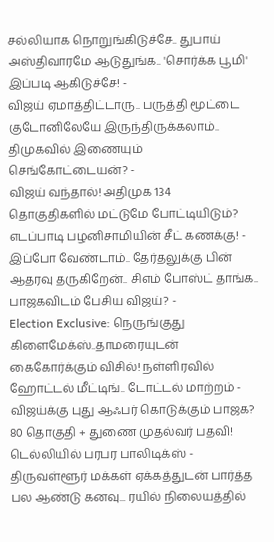சல்லியாக நொறுங்கிடுச்சே.. துபாய் அஸ்திவாரமே ஆடுதுங்க.. 'சொர்க்க பூமி' இப்படி ஆகிடுச்சே! -
விஜய் ஏமாத்திட்டாரு.. பருத்தி மூட்டை குடோனிலேயே இருந்திருக்கலாம்.. திமுகவில் இணையும் செங்கோட்டையன்? -
விஜய் வந்தால்! அதிமுக 134 தொகுதிகளில் மட்டுமே போட்டியிடும்? எடப்பாடி பழனிசாமியின் சீட் கணக்கு! -
இப்போ வேண்டாம்.. தேர்தலுக்கு பின் ஆதரவு தருகிறேன்.. சிஎம் போஸ்ட் தாங்க.. பாஜகவிடம் பேசிய விஜய்? -
Election Exclusive: நெருங்குது கிளைமேக்ஸ்..தாமரையுடன் கைகோர்க்கும் விசில்! நள்ளிரவில் ஹோட்டல் மீட்டிங்.. டோட்டல் மாற்றம் -
விஜய்க்கு புது ஆஃபர் கொடுக்கும் பாஜக? 80 தொகுதி + துணை முதல்வர் பதவி! டெல்லியில் பரபர பாலிடிக்ஸ் -
திருவள்ளூர் மக்கள் ஏக்கத்துடன் பார்த்த பல ஆண்டு கனவு... ரயில் நிலையத்தில்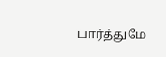பார்த்துமே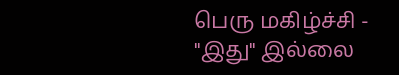பெரு மகிழ்ச்சி -
"இது" இல்லை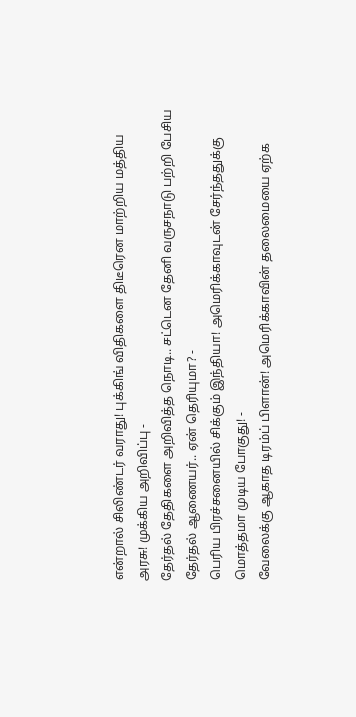என்றால் சிலிண்டர் வராது! புக்கிங் விதிகளை திடீரென மாற்றிய மத்திய அரசு! முக்கிய அறிவிப்பு -
தேர்தல் தேதிகளை அறிவித்த நொடி.. சட்டென தேனி வருசநாடு பற்றி பேசிய தேர்தல் ஆணையர்.. ஏன் தெரியுமா? -
பெரிய பிரச்சனையில் சிக்கும் இந்தியா! அமெரிக்காவுடன் சேர்ந்ததுக்கு மொத்தமா முடிய போகுது! -
வேலைக்கு ஆகாத டிரம்ப் பிளான்! அமெரிக்காவின் தலைமையை ஏற்க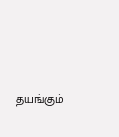தயங்கும்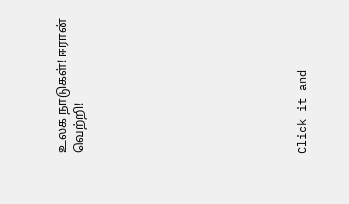உலக நாடுகள்! ஈரான் வெற்றி!












Click it and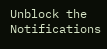Unblock the Notifications